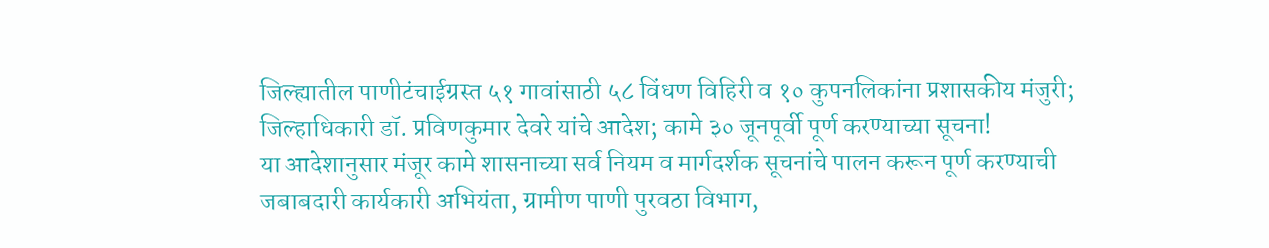जिल्ह्यातील पाणीटंचाईग्रस्त ५१ गावांसाठी ५८ विंधण विहिरी व १० कुपनलिकांना प्रशासकीय मंजुरी;
जिल्हाधिकारी डॉ. प्रविणकुमार देवरे यांचे आदेश; कामे ३० जूनपूर्वी पूर्ण करण्याच्या सूचना!
या आदेशानुसार मंजूर कामे शासनाच्या सर्व नियम व मार्गदर्शक सूचनांचे पालन करून पूर्ण करण्याची जबाबदारी कार्यकारी अभियंता, ग्रामीण पाणी पुरवठा विभाग,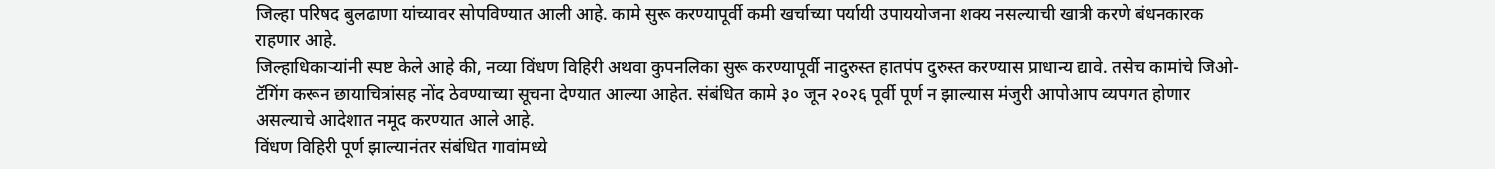जिल्हा परिषद बुलढाणा यांच्यावर सोपविण्यात आली आहे. कामे सुरू करण्यापूर्वी कमी खर्चाच्या पर्यायी उपाययोजना शक्य नसल्याची खात्री करणे बंधनकारक राहणार आहे.
जिल्हाधिकाऱ्यांनी स्पष्ट केले आहे की, नव्या विंधण विहिरी अथवा कुपनलिका सुरू करण्यापूर्वी नादुरुस्त हातपंप दुरुस्त करण्यास प्राधान्य द्यावे. तसेच कामांचे जिओ-टॅगिंग करून छायाचित्रांसह नोंद ठेवण्याच्या सूचना देण्यात आल्या आहेत. संबंधित कामे ३० जून २०२६ पूर्वी पूर्ण न झाल्यास मंजुरी आपोआप व्यपगत होणार असल्याचे आदेशात नमूद करण्यात आले आहे.
विंधण विहिरी पूर्ण झाल्यानंतर संबंधित गावांमध्ये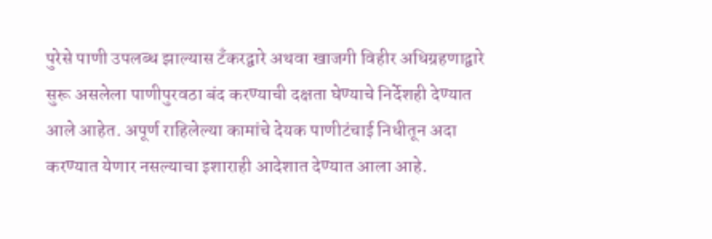पुरेसे पाणी उपलब्ध झाल्यास टँकरद्वारे अथवा खाजगी विहीर अधिग्रहणाद्वारे सुरू असलेला पाणीपुरवठा बंद करण्याची दक्षता घेण्याचे निर्देशही देण्यात आले आहेत. अपूर्ण राहिलेल्या कामांचे देयक पाणीटंचाई निधीतून अदा करण्यात येणार नसल्याचा इशाराही आदेशात देण्यात आला आहे.